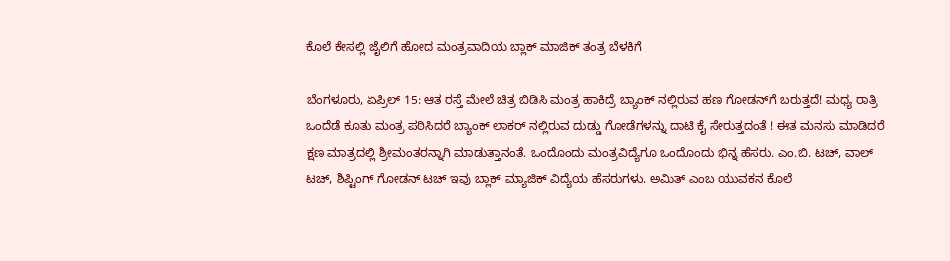ಕೊಲೆ ಕೇಸಲ್ಲಿ ಜೈಲಿಗೆ ಹೋದ ಮಂತ್ರವಾದಿಯ ಬ್ಲಾಕ್ ಮಾಜಿಕ್ ತಂತ್ರ ಬೆಳಕಿಗೆ

ಬೆಂಗಳೂರು, ಏಪ್ರಿಲ್ 15: ಆತ ರಸ್ತೆ ಮೇಲೆ ಚಿತ್ರ ಬಿಡಿಸಿ ಮಂತ್ರ ಹಾಕಿದ್ರೆ ಬ್ಯಾಂಕ್ ನಲ್ಲಿರುವ ಹಣ ಗೋಡನ್‌ಗೆ ಬರುತ್ತದೆ! ಮಧ್ಯ ರಾತ್ರಿ ಒಂದೆಡೆ ಕೂತು ಮಂತ್ರ ಪಠಿಸಿದರೆ ಬ್ಯಾಂಕ್ ಲಾಕರ್ ನಲ್ಲಿರುವ ದುಡ್ಡು ಗೋಡೆಗಳನ್ನು ದಾಟಿ ಕೈ ಸೇರುತ್ತದಂತೆ ! ಈತ ಮನಸು ಮಾಡಿದರೆ ಕ್ಷಣ ಮಾತ್ರದಲ್ಲಿ ಶ್ರೀಮಂತರನ್ನಾಗಿ ಮಾಡುತ್ತಾನಂತೆ. ಒಂದೊಂದು ಮಂತ್ರವಿದ್ಯೆಗೂ ಒಂದೊಂದು ಭಿನ್ನ ಹೆಸರು. ಎಂ.ಬಿ. ಟಚ್, ವಾಲ್ ಟಚ್, ಶಿಪ್ಟಿಂಗ್ ಗೋಡನ್ ಟಚ್ ಇವು ಬ್ಲಾಕ್ ಮ್ಯಾಜಿಕ್ ವಿದ್ಯೆಯ ಹೆಸರುಗಳು. ಅಮಿತ್ ಎಂಬ ಯುವಕನ ಕೊಲೆ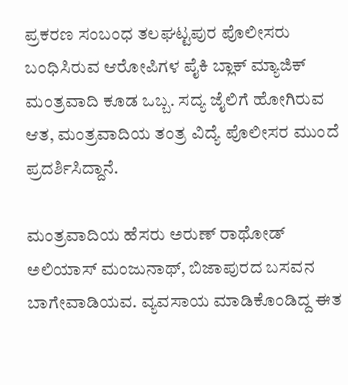ಪ್ರಕರಣ ಸಂಬಂಧ ತಲಘಟ್ಟಪುರ ಪೊಲೀಸರು ಬಂಧಿಸಿರುವ ಆರೋಪಿಗಳ ಪೈಕಿ ಬ್ಲಾಕ್ ಮ್ಯಾಜಿಕ್ ಮಂತ್ರವಾದಿ ಕೂಡ ಒಬ್ಬ. ಸದ್ಯ ಜೈಲಿಗೆ ಹೋಗಿರುವ ಆತ, ಮಂತ್ರವಾದಿಯ ತಂತ್ರ ವಿದ್ಯೆ ಪೊಲೀಸರ ಮುಂದೆ ಪ್ರದರ್ಶಿಸಿದ್ದಾನೆ.

ಮಂತ್ರವಾದಿಯ ಹೆಸರು ಅರುಣ್ ರಾಥೋಡ್ ಅಲಿಯಾಸ್ ಮಂಜುನಾಥ್, ಬಿಜಾಪುರದ ಬಸವನ ಬಾಗೇವಾಡಿಯವ. ವ್ಯವಸಾಯ ಮಾಡಿಕೊಂಡಿದ್ದ ಈತ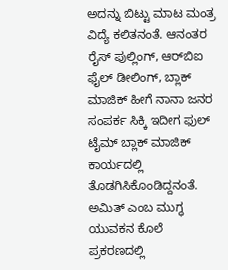ಅದನ್ನು ಬಿಟ್ಟು ಮಾಟ ಮಂತ್ರ ವಿದ್ಯೆ ಕಲಿತನಂತೆ. ಆನಂತರ ರೈಸ್ ಪುಲ್ಲಿಂಗ್, ಆರ್‌ಬಿಐ ಫೈಲ್ ಡೀಲಿಂಗ್, ಬ್ಲಾಕ್ ಮಾಜಿಕ್ ಹೀಗೆ ನಾನಾ ಜನರ ಸಂಪರ್ಕ ಸಿಕ್ಕಿ ಇದೀಗ ಫುಲ್ ಟೈಮ್ ಬ್ಲಾಕ್ ಮಾಜಿಕ್ ಕಾರ್ಯದಲ್ಲಿ ತೊಡಗಿಸಿಕೊಂಡಿದ್ದನಂತೆ. ಅಮಿತ್ ಎಂಬ ಮುಗ್ಧ ಯುವಕನ ಕೊಲೆ ಪ್ರಕರಣದಲ್ಲಿ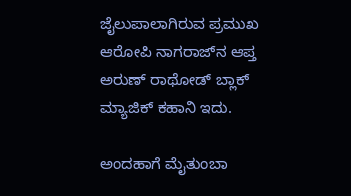ಜೈಲುಪಾಲಾಗಿರುವ ಪ್ರಮುಖ ಆರೋಪಿ ನಾಗರಾಜ್‌ನ ಆಪ್ತ ಅರುಣ್ ರಾಥೋಡ್ ಬ್ಲಾಕ್ ಮ್ಯಾಜಿಕ್ ಕಹಾನಿ ಇದು.

ಅಂದಹಾಗೆ ಮೈತುಂಬಾ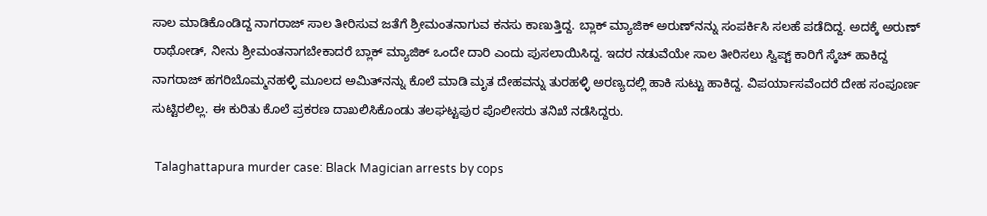ಸಾಲ ಮಾಡಿಕೊಂಡಿದ್ದ ನಾಗರಾಜ್ ಸಾಲ ತೀರಿಸುವ ಜತೆಗೆ ಶ್ರೀಮಂತನಾಗುವ ಕನಸು ಕಾಣುತ್ತಿದ್ದ. ಬ್ಲಾಕ್ ಮ್ಯಾಜಿಕ್ ಅರುಣ್‌ನನ್ನು ಸಂಪರ್ಕಿಸಿ ಸಲಹೆ ಪಡೆದಿದ್ದ. ಅದಕ್ಕೆ ಅರುಣ್ ರಾಥೋಡ್, ನೀನು ಶ್ರೀಮಂತನಾಗಬೇಕಾದರೆ ಬ್ಲಾಕ್ ಮ್ಯಾಜಿಕ್ ಒಂದೇ ದಾರಿ ಎಂದು ಪುಸಲಾಯಿಸಿದ್ದ. ಇದರ ನಡುವೆಯೇ ಸಾಲ ತೀರಿಸಲು ಸ್ವಿಪ್ಟ್ ಕಾರಿಗೆ ಸ್ಕೆಚ್ ಹಾಕಿದ್ದ ನಾಗರಾಜ್ ಹಗರಿಬೊಮ್ಮನಹಳ್ಳಿ ಮೂಲದ ಅಮಿತ್‌ನನ್ನು ಕೊಲೆ ಮಾಡಿ ಮೃತ ದೇಹವನ್ನು ತುರಹಳ್ಳಿ ಅರಣ್ಯದಲ್ಲಿ ಹಾಕಿ ಸುಟ್ಟು ಹಾಕಿದ್ದ. ವಿಪರ್ಯಾಸವೆಂದರೆ ದೇಹ ಸಂಪೂರ್ಣ ಸುಟ್ಟಿರಲಿಲ್ಲ. ಈ ಕುರಿತು ಕೊಲೆ ಪ್ರಕರಣ ದಾಖಲಿಸಿಕೊಂಡು ತಲಘಟ್ಟಪುರ ಪೊಲೀಸರು ತನಿಖೆ ನಡೆಸಿದ್ದರು.

 Talaghattapura murder case: Black Magician arrests by cops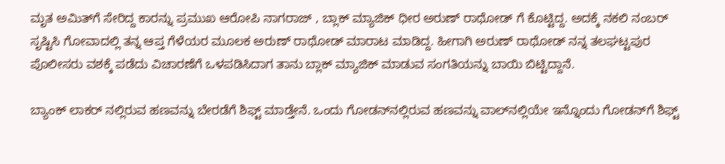ಮೃತ ಅಮಿತ್‌ಗೆ ಸೇರಿದ್ದ ಕಾರನ್ನು ಪ್ರಮುಖ ಆರೋಪಿ ನಾಗರಾಜ್ , ಬ್ಲಾಕ್ ಮ್ಯಾಜಿಕ್ ಧೀರ ಅರುಣ್ ರಾಥೋಡ್ ಗೆ ಕೊಟ್ಟಿದ್ದ. ಅದಕ್ಕೆ ನಕಲಿ ನಂಬರ್ ಸೃಷ್ಟಿಸಿ ಗೋವಾದಲ್ಲಿ ತನ್ನ ಆಪ್ತ ಗೆಳೆಯರ ಮೂಲಕ ಅರುಣ್ ರಾಥೋಡ್ ಮಾರಾಟ ಮಾಡಿದ್ದ. ಹೀಗಾಗಿ ಅರುಣ್ ರಾಥೋಡ್ ನನ್ನ ತಲಘಟ್ಟಪುರ ಪೊಲೀಸರು ವಶಕ್ಕೆ ಪಡೆದು ವಿಚಾರಣೆಗೆ ಒಳಪಡಿಸಿದಾಗ ತಾನು ಬ್ಲಾಕ್ ಮ್ಯಾಜಿಕ್ ಮಾಡುವ ಸಂಗತಿಯನ್ನು ಬಾಯಿ ಬಿಟ್ಟಿದ್ದಾನೆ.

ಬ್ಯಾಂಕ್ ಲಾಕರ್ ನಲ್ಲಿರುವ ಹಣವನ್ನು ಬೇರಡೆಗೆ ಶಿಫ್ಟ್ ಮಾಡ್ತೇನೆ. ಒಂದು ಗೋಡನ್‌ನಲ್ಲಿರುವ ಹಣವನ್ನು ವಾಲ್‌ನಲ್ಲಿಯೇ ಇನ್ನೊಂದು ಗೋಡನ್‌ಗೆ ಶಿಫ್ಟ್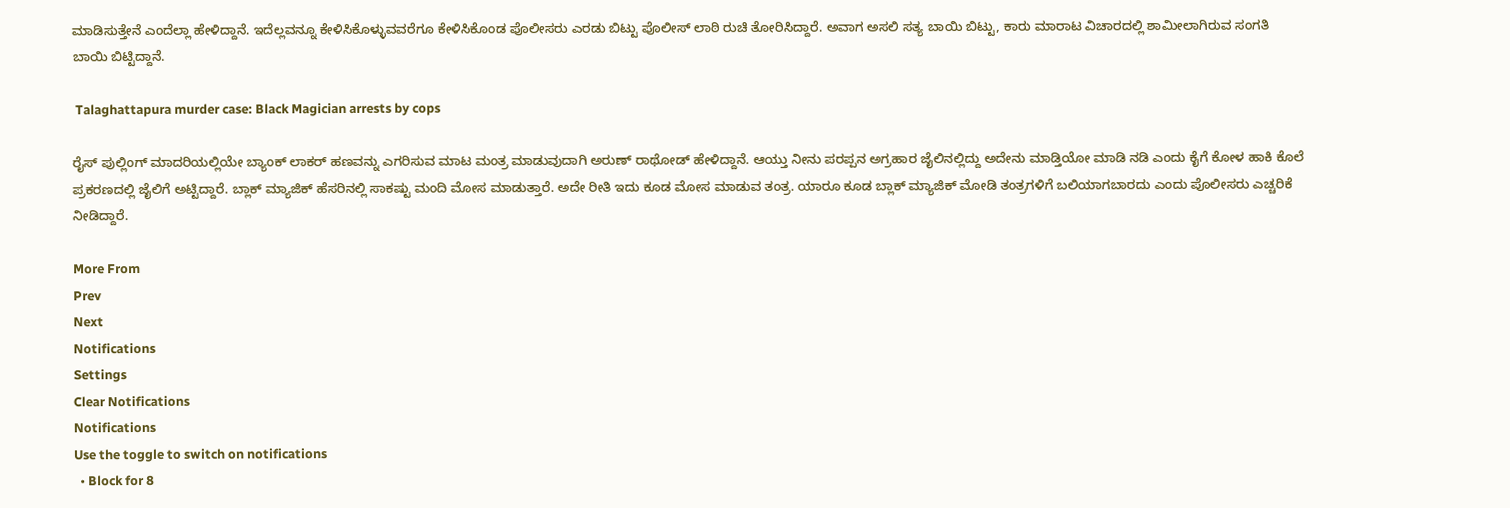ಮಾಡಿಸುತ್ತೇನೆ ಎಂದೆಲ್ಲಾ ಹೇಳಿದ್ದಾನೆ. ಇದೆಲ್ಲವನ್ನೂ ಕೇಳಿಸಿಕೊಳ್ಳುವವರೆಗೂ ಕೇಳಿಸಿಕೊಂಡ ಪೊಲೀಸರು ಎರಡು ಬಿಟ್ಟು ಪೊಲೀಸ್ ಲಾಠಿ ರುಚಿ ತೋರಿಸಿದ್ದಾರೆ. ಅವಾಗ ಅಸಲಿ ಸತ್ಯ ಬಾಯಿ ಬಿಟ್ಟು, ಕಾರು ಮಾರಾಟ ವಿಚಾರದಲ್ಲಿ ಶಾಮೀಲಾಗಿರುವ ಸಂಗತಿ ಬಾಯಿ ಬಿಟ್ಟಿದ್ದಾನೆ.

 Talaghattapura murder case: Black Magician arrests by cops

ರೈಸ್ ಪುಲ್ಲಿಂಗ್ ಮಾದರಿಯಲ್ಲಿಯೇ ಬ್ಯಾಂಕ್ ಲಾಕರ್ ಹಣವನ್ನು ಎಗರಿಸುವ ಮಾಟ ಮಂತ್ರ ಮಾಡುವುದಾಗಿ ಅರುಣ್ ರಾಥೋಡ್ ಹೇಳಿದ್ದಾನೆ. ಆಯ್ತು ನೀನು ಪರಪ್ಪನ ಅಗ್ರಹಾರ ಜೈಲಿನಲ್ಲಿದ್ದು ಅದೇನು ಮಾಡ್ತಿಯೋ ಮಾಡಿ ನಡಿ ಎಂದು ಕೈಗೆ ಕೋಳ ಹಾಕಿ ಕೊಲೆ ಪ್ರಕರಣದಲ್ಲಿ ಜೈಲಿಗೆ ಅಟ್ಟಿದ್ದಾರೆ. ಬ್ಲಾಕ್ ಮ್ಯಾಜಿಕ್ ಹೆಸರಿನಲ್ಲಿ ಸಾಕಷ್ಟು ಮಂದಿ ಮೋಸ ಮಾಡುತ್ತಾರೆ. ಅದೇ ರೀತಿ ಇದು ಕೂಡ ಮೋಸ ಮಾಡುವ ತಂತ್ರ. ಯಾರೂ ಕೂಡ ಬ್ಲಾಕ್ ಮ್ಯಾಜಿಕ್ ಮೋಡಿ ತಂತ್ರಗಳಿಗೆ ಬಲಿಯಾಗಬಾರದು ಎಂದು ಪೊಲೀಸರು ಎಚ್ಚರಿಕೆ ನೀಡಿದ್ದಾರೆ.

More From
Prev
Next
Notifications
Settings
Clear Notifications
Notifications
Use the toggle to switch on notifications
  • Block for 8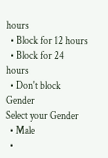hours
  • Block for 12 hours
  • Block for 24 hours
  • Don't block
Gender
Select your Gender
  • Male
  •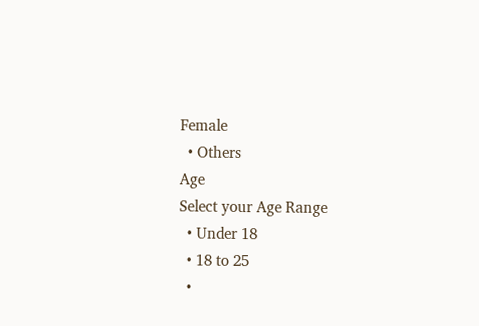Female
  • Others
Age
Select your Age Range
  • Under 18
  • 18 to 25
  •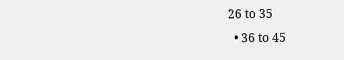26 to 35
  • 36 to 45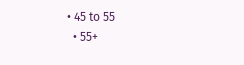• 45 to 55
  • 55+